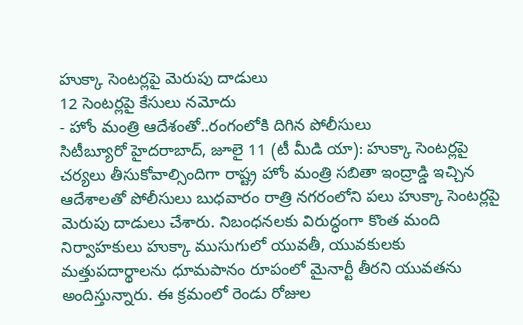హుక్కా సెంటర్లపై మెరుపు దాడులు
12 సెంటర్లపై కేసులు నమోదు
- హోం మంత్రి ఆదేశంతో..రంగంలోకి దిగిన పోలీసులు
సిటీబ్యూరో హైదరాబాద్, జూలై 11 (టీ మీడి యా): హుక్కా సెంటర్లపై చర్యలు తీసుకోవాల్సిందిగా రాష్ట్ర హోం మంత్రి సబితా ఇంద్రాడ్డి ఇచ్చిన ఆదేశాలతో పోలీసులు బుధవారం రాత్రి నగరంలోని పలు హుక్కా సెంటర్లపై మెరుపు దాడులు చేశారు. నిబంధనలకు విరుద్ధంగా కొంత మంది నిర్వాహకులు హుక్కా ముసుగులో యువతీ, యువకులకు మత్తుపదార్థాలను ధూమపానం రూపంలో మైనార్టీ తీరని యువతను అందిస్తున్నారు. ఈ క్రమంలో రెండు రోజుల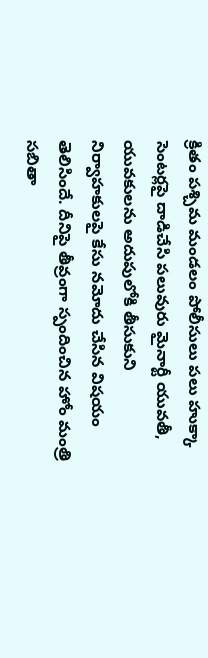క్రితం పశ్చిమ మండలం పోలీసులు పలు హుక్కా సెంటర్లపై దాడిచేసి పలువురు మైనార్టీ యువతీ, యువకులను అదుపులోకి తీసుకుని నిర్వాహకులపై కేసు నమోదు చేసిన విషయం తెలిసిందే. దీనిపై తీవ్రంగా స్పందించిన హోం మంత్రి సబితా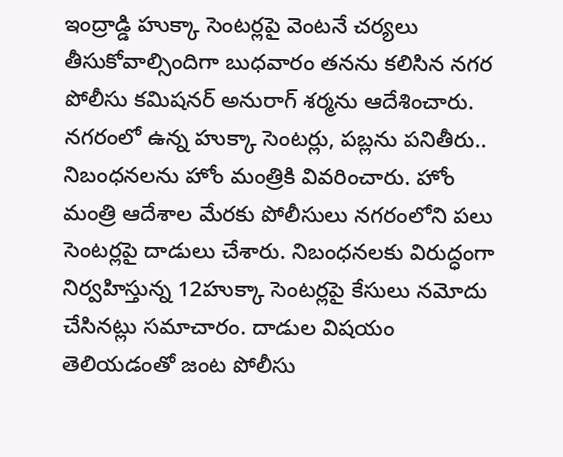ఇంద్రాడ్డి హుక్కా సెంటర్లపై వెంటనే చర్యలు తీసుకోవాల్సిందిగా బుధవారం తనను కలిసిన నగర పోలీసు కమిషనర్ అనురాగ్ శర్మను ఆదేశించారు. నగరంలో ఉన్న హుక్కా సెంటర్లు, పబ్లను పనితీరు.. నిబంధనలను హోం మంత్రికి వివరించారు. హోం మంత్రి ఆదేశాల మేరకు పోలీసులు నగరంలోని పలు సెంటర్లపై దాడులు చేశారు. నిబంధనలకు విరుద్ధంగా నిర్వహిస్తున్న 12హుక్కా సెంటర్లపై కేసులు నమోదు చేసినట్లు సమాచారం. దాడుల విషయం తెలియడంతో జంట పోలీసు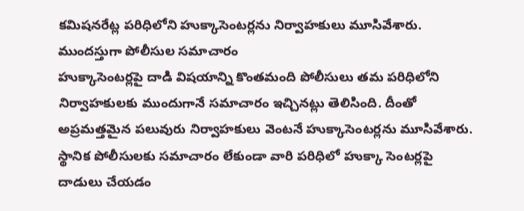కమిషనరేట్ల పరిధిలోని హుక్కాసెంటర్లను నిర్వాహకులు మూసివేశారు.
ముందస్తుగా పోలీసుల సమాచారం
హుక్కాసెంటర్లపై దాడి విషయాన్ని కొంతమంది పోలీసులు తమ పరిధిలోని నిర్వాహకులకు ముందుగానే సమాచారం ఇచ్చినట్లు తెలిసింది. దీంతో అప్రమత్తమైన పలువురు నిర్వాహకులు వెంటనే హుక్కాసెంటర్లను మూసివేశారు. స్థానిక పోలీసులకు సమాచారం లేకుండా వారి పరిధిలో హుక్కా సెంటర్లపై దాడులు చేయడం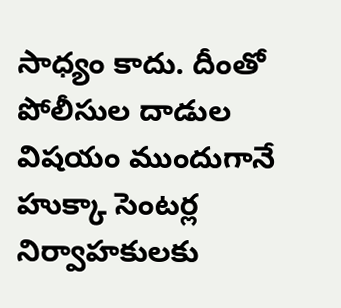సాధ్యం కాదు. దీంతో పోలీసుల దాడుల విషయం ముందుగానే హుక్కా సెంటర్ల నిర్వాహకులకు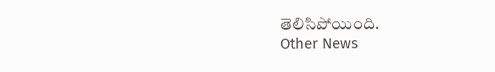తెలిసిపోయింది.
Other News